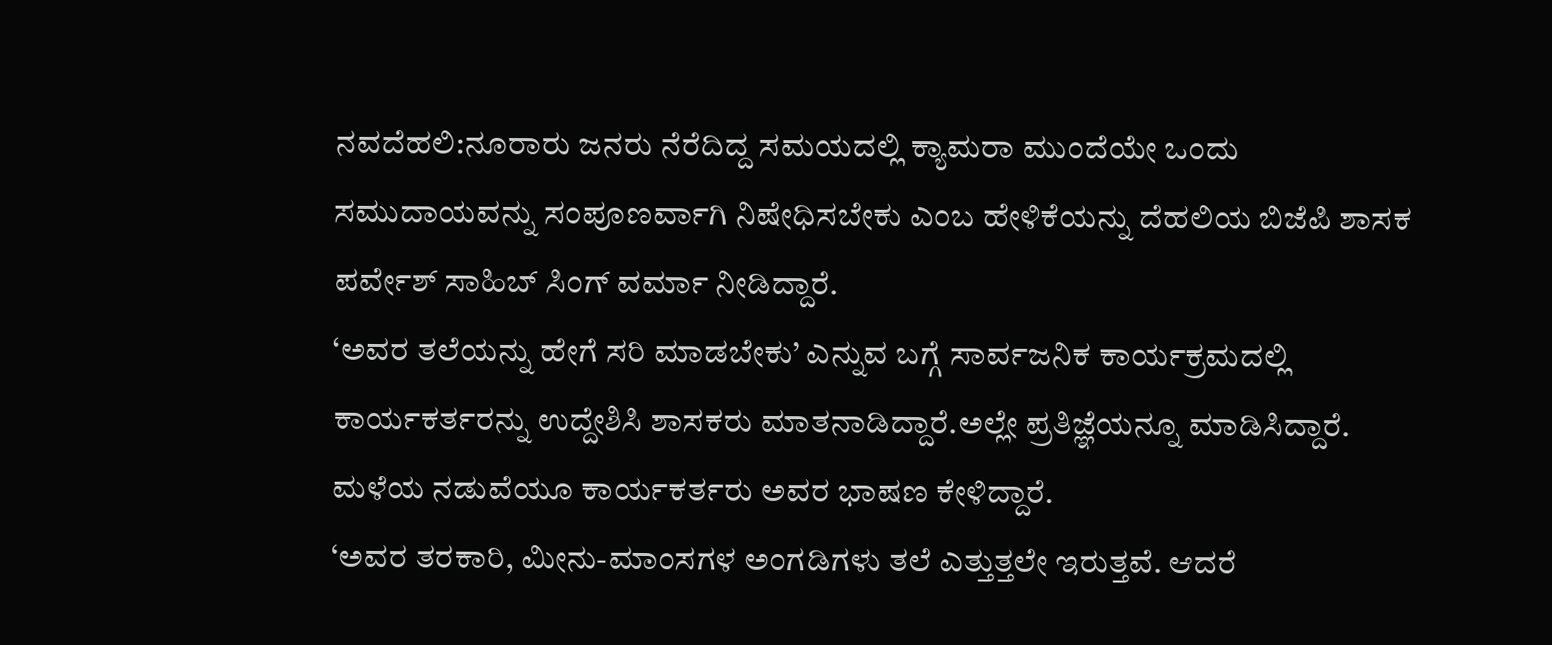ನವದೆಹಲಿ:ನೂರಾರು ಜನರು ನೆರೆದಿದ್ದ ಸಮಯದಲ್ಲಿ ಕ್ಯಾಮರಾ ಮುಂದೆಯೇ ಒಂದು ಸಮುದಾಯವನ್ನು ಸಂಪೂಣರ್ವಾಗಿ ನಿಷೇಧಿಸಬೇಕು ಎಂಬ ಹೇಳಿಕೆಯನ್ನು ದೆಹಲಿಯ ಬಿಜೆಪಿ ಶಾಸಕ ಪರ್ವೇಶ್ ಸಾಹಿಬ್ ಸಿಂಗ್ ವರ್ಮಾ ನೀಡಿದ್ದಾರೆ.
‘ಅವರ ತಲೆಯನ್ನು ಹೇಗೆ ಸರಿ ಮಾಡಬೇಕು’ ಎನ್ನುವ ಬಗ್ಗೆ ಸಾರ್ವಜನಿಕ ಕಾರ್ಯಕ್ರಮದಲ್ಲಿ ಕಾರ್ಯಕರ್ತರನ್ನು ಉದ್ದೇಶಿಸಿ ಶಾಸಕರು ಮಾತನಾಡಿದ್ದಾರೆ.ಅಲ್ಲೇ ಪ್ರತಿಜ್ಞೆಯನ್ನೂ ಮಾಡಿಸಿದ್ದಾರೆ. ಮಳೆಯ ನಡುವೆಯೂ ಕಾರ್ಯಕರ್ತರು ಅವರ ಭಾಷಣ ಕೇಳಿದ್ದಾರೆ.
‘ಅವರ ತರಕಾರಿ, ಮೀನು-ಮಾಂಸಗಳ ಅಂಗಡಿಗಳು ತಲೆ ಎತ್ತುತ್ತಲೇ ಇರುತ್ತವೆ. ಆದರೆ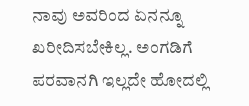ನಾವು ಅವರಿಂದ ಏನನ್ನೂ ಖರೀದಿಸಬೇಕಿಲ್ಲ. ಅಂಗಡಿಗೆ ಪರವಾನಗಿ ಇಲ್ಲದೇ ಹೋದಲ್ಲಿ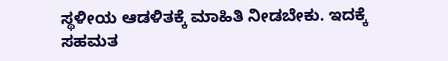ಸ್ಥಳೀಯ ಆಡಳಿತಕ್ಕೆ ಮಾಹಿತಿ ನೀಡಬೇಕು. ಇದಕ್ಕೆ ಸಹಮತ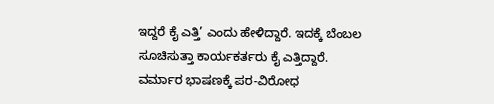ಇದ್ದರೆ ಕೈ ಎತ್ತಿ’ ಎಂದು ಹೇಳಿದ್ದಾರೆ. ಇದಕ್ಕೆ ಬೆಂಬಲ ಸೂಚಿಸುತ್ತಾ ಕಾರ್ಯಕರ್ತರು ಕೈ ಎತ್ತಿದ್ದಾರೆ.
ವರ್ಮಾರ ಭಾಷಣಕ್ಕೆ ಪರ-ವಿರೋಧ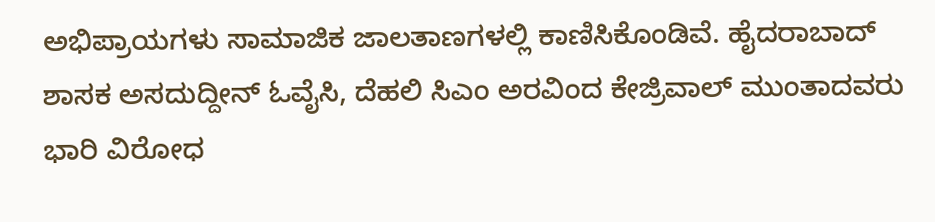ಅಭಿಪ್ರಾಯಗಳು ಸಾಮಾಜಿಕ ಜಾಲತಾಣಗಳಲ್ಲಿ ಕಾಣಿಸಿಕೊಂಡಿವೆ. ಹೈದರಾಬಾದ್ ಶಾಸಕ ಅಸದುದ್ದೀನ್ ಓವೈಸಿ, ದೆಹಲಿ ಸಿಎಂ ಅರವಿಂದ ಕೇಜ್ರಿವಾಲ್ ಮುಂತಾದವರು ಭಾರಿ ವಿರೋಧ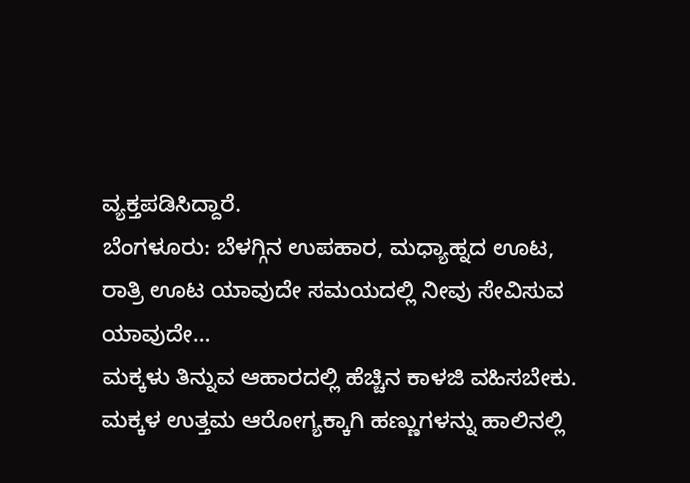ವ್ಯಕ್ತಪಡಿಸಿದ್ದಾರೆ.
ಬೆಂಗಳೂರು: ಬೆಳಗ್ಗಿನ ಉಪಹಾರ, ಮಧ್ಯಾಹ್ನದ ಊಟ, ರಾತ್ರಿ ಊಟ ಯಾವುದೇ ಸಮಯದಲ್ಲಿ ನೀವು ಸೇವಿಸುವ ಯಾವುದೇ…
ಮಕ್ಕಳು ತಿನ್ನುವ ಆಹಾರದಲ್ಲಿ ಹೆಚ್ಚಿನ ಕಾಳಜಿ ವಹಿಸಬೇಕು. ಮಕ್ಕಳ ಉತ್ತಮ ಆರೋಗ್ಯಕ್ಕಾಗಿ ಹಣ್ಣುಗಳನ್ನು ಹಾಲಿನಲ್ಲಿ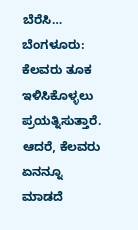ಬೆರೆಸಿ…
ಬೆಂಗಳೂರು: ಕೆಲವರು ತೂಕ ಇಳಿಸಿಕೊಳ್ಳಲು ಪ್ರಯತ್ನಿಸುತ್ತಾರೆ. ಆದರೆ, ಕೆಲವರು ಏನನ್ನೂ ಮಾಡದೆ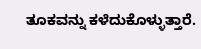ತೂಕವನ್ನು ಕಳೆದುಕೊಳ್ಳುತ್ತಾರೆ.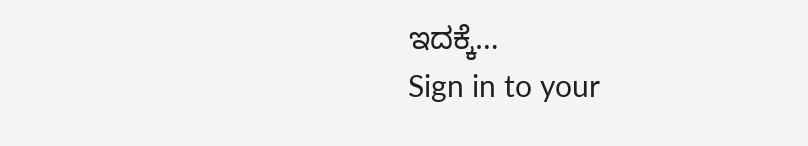ಇದಕ್ಕೆ…
Sign in to your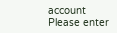account
Please enter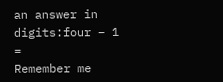an answer in digits:four − 1 =
Remember me